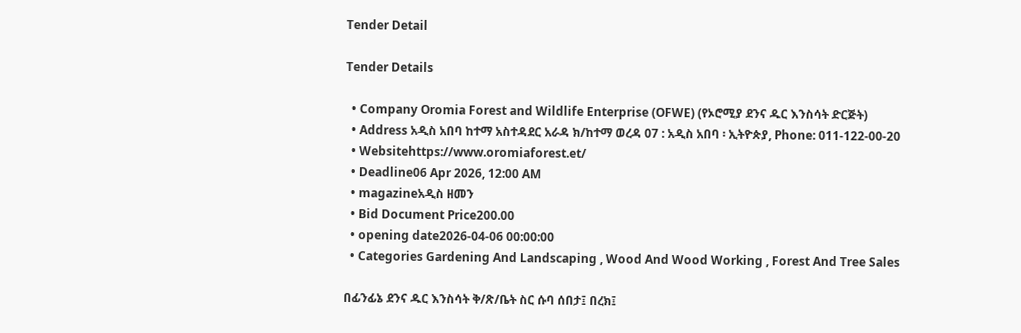Tender Detail

Tender Details

  • Company Oromia Forest and Wildlife Enterprise (OFWE) (የኦሮሚያ ደንና ዱር እንስሳት ድርጅት)
  • Address አዲስ አበባ ከተማ አስተዳደር አራዳ ክ/ከተማ ወረዳ 07 : አዲስ አበባ ፡ ኢትዮጵያ, Phone: 011-122-00-20
  • Websitehttps://www.oromiaforest.et/
  • Deadline06 Apr 2026, 12:00 AM
  • magazineአዲስ ዘመን
  • Bid Document Price200.00
  • opening date2026-04-06 00:00:00
  • Categories Gardening And Landscaping , Wood And Wood Working , Forest And Tree Sales

በፊንፊኔ ደንና ዱር እንስሳት ቅ/ጽ/ቤት ስር ሱባ ሰበታ፤ በረክ፤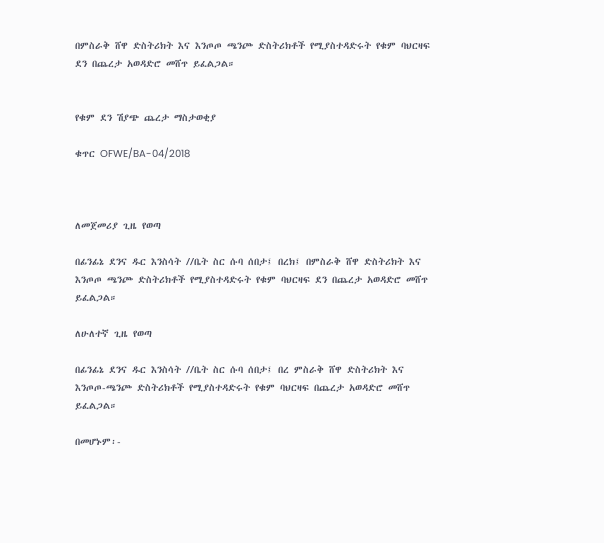በምስራቅ ሸዋ ድስትሪክት እና እንጦጦ ጫንጮ ድስትሪክቶች የሚያስተዳድሩት የቁም ባህርዛፍ ደን በጨረታ አወዳድሮ መሸጥ ይፈልጋል።


የቁም ደን ሽያጭ ጨረታ ማስታወቂያ

ቁጥር OFWE/BA-04/2018



ለመጀመሪያ ጊዜ የወጣ

በፊንፊኔ ደንና ዱር እንስሳት //ቤት ስር ሱባ ሰበታ፤ በረክ፤ በምስራቅ ሸዋ ድስትሪክት እና እንጦጦ ጫንጮ ድስትሪክቶች የሚያስተዳድሩት የቁም ባህርዛፍ ደን በጨረታ አወዳድሮ መሸጥ ይፈልጋል።

ለሁለተኛ ጊዜ የወጣ

በፊንፊኔ ደንና ዱር እንስሳት //ቤት ስር ሱባ ሰበታ፤ በረ ምስራቅ ሸዋ ድስትሪክት እና እንጦጦ-ጫንጮ ድስትሪክቶች የሚያስተዳድሩት የቁም ባህርዛፍ በጨረታ አወዳድሮ መሸጥ ይፈልጋል።

በመሆኑም፡-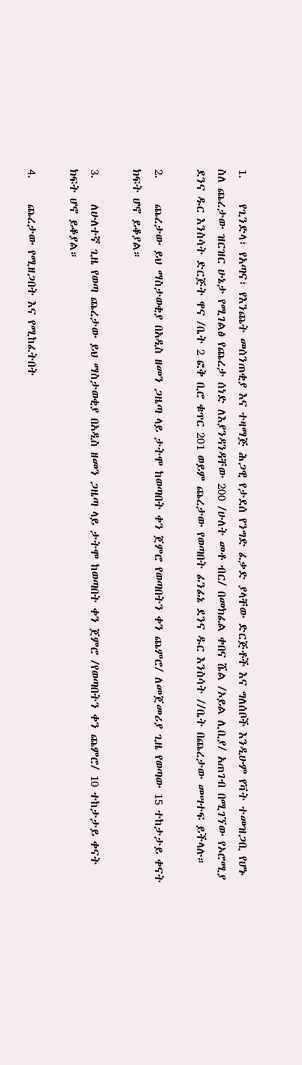1.     የጊንድላ፣ የአጣና፣ የእንጨት መሰንጠቂያ እና ተዛማጅ ሕጋዊ የታደሰ የንግድ ፈቃድ ያላቸው ድርጅቶች እና ግለሰቦች እንዲሁም የቫት ተመዝጋቢ የሆኑ ስለ ጨረታው ዝርዝር ሁኔታ የሚገልፅ የጨረታ ሰነድ ለእያንዳንዳቸው 200 /ሁለት መቶ ብር/ በመክፈል ቀበና ሼል /ኦይል ሊቢያ/ አጠገብ በሚገኘው የኦሮሚያ ደንና ዱር እንስሳት ድርጅት ዋና /ቤት 2 ፎቅ ቢሮ ቁጥር 201 ወይም ጨረታው የወጣበት ፊንፊኔ ደንና ዱር እንስሳት //ቤት በጨረታው መሣተፍ ይችላሉ።

2.     ጨረታው ይህ ማስታወቂያ በአዲስ ዘመን ጋዜጣ ላይ ታትሞ ከወጣበት ቀን ጀምሮ የወጣበትን ቀን ጨምሮ/ ለመጀመሪያ ጊዜ የወጣው 15 ተከታታይ ቀናት ክፍት ሆኖ ይቆያል።

3.     ለሁለተኛ ጊዜ የወጣ ጨረታው ይህ ማስታወቂያ በአዲስ ዘመን ጋዜጣ ላይ ታትሞ ከወጣበት ቀን ጀምሮ /የወጣበትን ቀን ጨምሮ/ 10 ተከታታይ ቀናት ክፍት ሆኖ ይቆያል።

4.     ጨረታው የሚዘጋበት እና የሚከፈትበት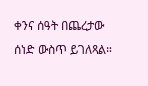ቀንና ሰዓት በጨረታው ሰነድ ውስጥ ይገለጻል።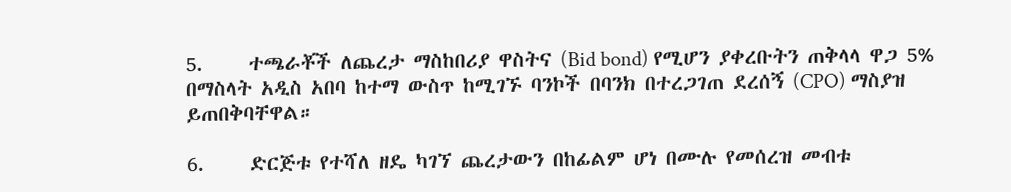5.     ተጫራቾች ለጨረታ ማስከበሪያ ዋስትና (Bid bond) የሚሆን ያቀረቡትን ጠቅላላ ዋጋ 5% በማስላት አዲስ አበባ ከተማ ውስጥ ከሚገኙ ባንኮች በባንክ በተረጋገጠ ደረሰኝ (CPO) ማስያዝ ይጠበቅባቸዋል።

6.     ድርጅቱ የተሻለ ዘዴ ካገኘ ጨረታውን በከፊልም ሆነ በሙሉ የመሰረዝ መብቱ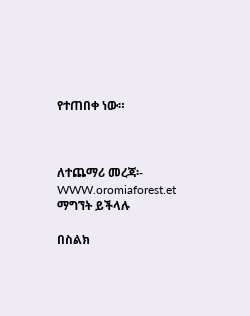የተጠበቀ ነው።



ለተጨማሪ መረጃ፡- WWW.oromiaforest.et ማግኘት ይችላሉ

በስልክ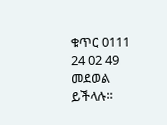ቁጥር 0111 24 02 49 መደወል ይችላሉ።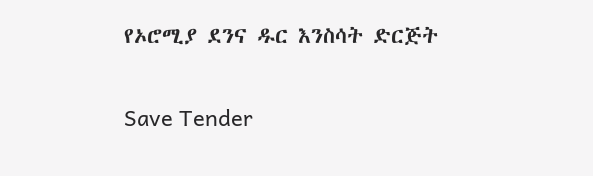የኦሮሚያ ደንና ዱር እንስሳት ድርጅት

Save Tender